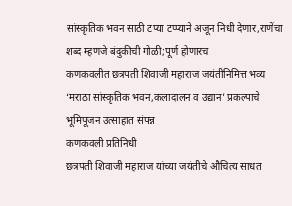सांस्कृतिक भवन साठी टप्या टप्प्याने अजून निधी देणार,राणेंचा शब्द म्हणजे बंदुकीची गोळी;पूर्ण होणारच
कणकवलीत छत्रपती शिवाजी महाराज जयंतीनिमित्त भव्य ‘मराठा सांस्कृतिक भवन,कलादालन व उद्यान’ प्रकल्पाचे भूमिपूजन उत्साहात संपन्न
कणकवली प्रतिनिधी
छत्रपती शिवाजी महाराज यांच्या जयंतीचे औचित्य साधत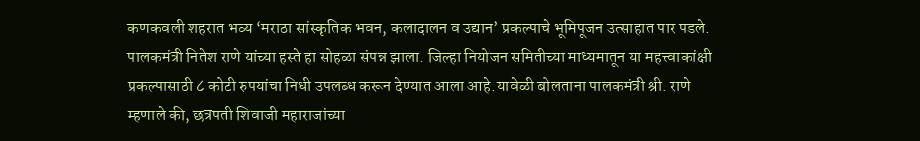कणकवली शहरात भव्य ‘मराठा सांस्कृतिक भवन, कलादालन व उद्यान’ प्रकल्पाचे भूमिपूजन उत्साहात पार पडले. पालकमंत्री नितेश राणे यांच्या हस्ते हा सोहळा संपन्न झाला. जिल्हा नियोजन समितीच्या माध्यमातून या महत्त्वाकांक्षी प्रकल्पासाठी ८ कोटी रुपयांचा निधी उपलब्ध करून देण्यात आला आहे.यावेळी बोलताना पालकमंत्री श्री. राणे म्हणाले की, छत्रपती शिवाजी महाराजांच्या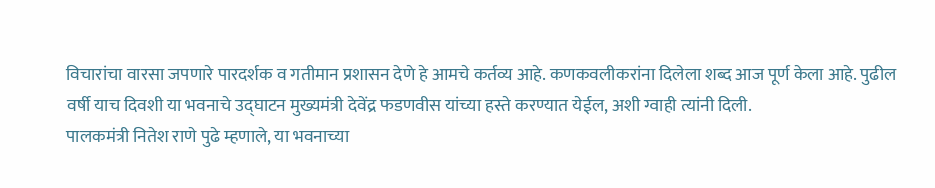विचारांचा वारसा जपणारे पारदर्शक व गतीमान प्रशासन देणे हे आमचे कर्तव्य आहे. कणकवलीकरांना दिलेला शब्द आज पूर्ण केला आहे. पुढील वर्षी याच दिवशी या भवनाचे उद्घाटन मुख्यमंत्री देवेंद्र फडणवीस यांच्या हस्ते करण्यात येईल, अशी ग्वाही त्यांनी दिली.
पालकमंत्री नितेश राणे पुढे म्हणाले, या भवनाच्या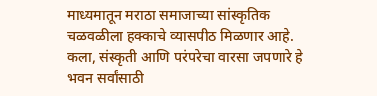माध्यमातून मराठा समाजाच्या सांस्कृतिक चळवळीला हक्काचे व्यासपीठ मिळणार आहे. कला, संस्कृती आणि परंपरेचा वारसा जपणारे हे भवन सर्वांसाठी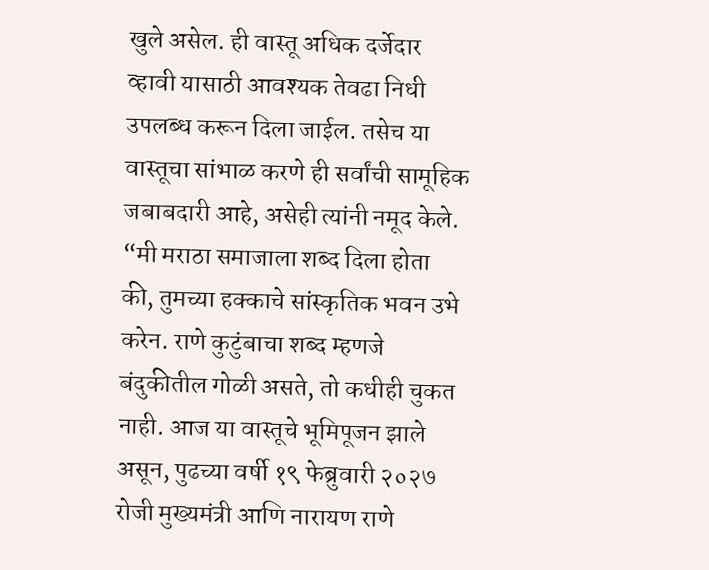खुले असेल. ही वास्तू अधिक दर्जेदार व्हावी यासाठी आवश्यक तेवढा निधी उपलब्ध करून दिला जाईल. तसेच या वास्तूचा सांभाळ करणे ही सर्वांची सामूहिक जबाबदारी आहे, असेही त्यांनी नमूद केले.
“मी मराठा समाजाला शब्द दिला होता की, तुमच्या हक्काचे सांस्कृतिक भवन उभे करेन. राणे कुटुंबाचा शब्द म्हणजे बंदुकीतील गोळी असते, तो कधीही चुकत नाही. आज या वास्तूचे भूमिपूजन झाले असून, पुढच्या वर्षी १९ फेब्रुवारी २०२७ रोजी मुख्यमंत्री आणि नारायण राणे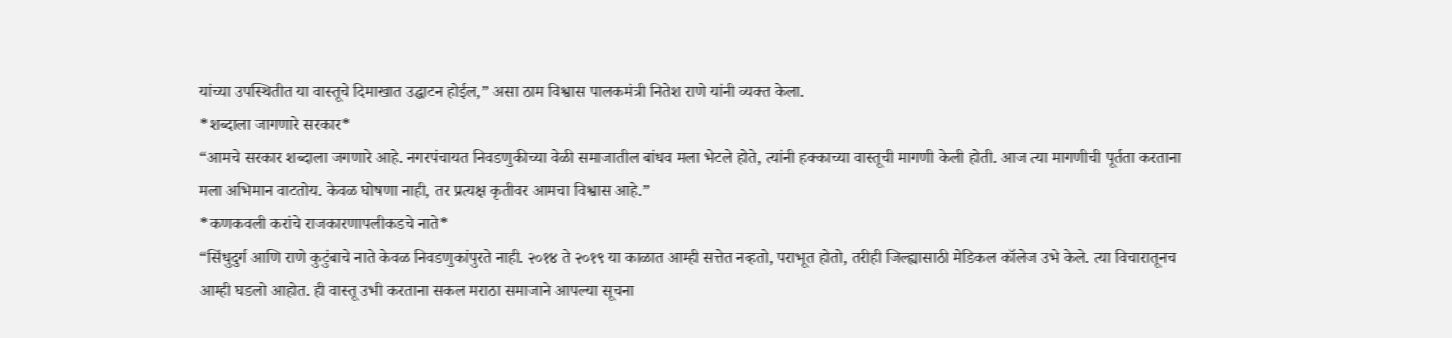यांच्या उपस्थितीत या वास्तूचे दिमाखात उद्घाटन होईल,” असा ठाम विश्वास पालकमंत्री नितेश राणे यांनी व्यक्त केला.
*शब्दाला जागणारे सरकार*
“आमचे सरकार शब्दाला जगणारे आहे. नगरपंचायत निवडणुकीच्या वेळी समाजातील बांधव मला भेटले होते, त्यांनी हक्काच्या वास्तूची मागणी केली होती. आज त्या मागणीची पूर्तता करताना मला अभिमान वाटतोय. केवळ घोषणा नाही, तर प्रत्यक्ष कृतीवर आमचा विश्वास आहे.”
*कणकवली करांचे राजकारणापलीकडचे नाते*
“सिंधुदुर्ग आणि राणे कुटुंबाचे नाते केवळ निवडणुकांपुरते नाही. २०१४ ते २०१९ या काळात आम्ही सत्तेत नव्हतो, पराभूत होतो, तरीही जिल्ह्यासाठी मेडिकल कॉलेज उभे केले. त्या विचारातूनच आम्ही घडलो आहोत. ही वास्तू उभी करताना सकल मराठा समाजाने आपल्या सूचना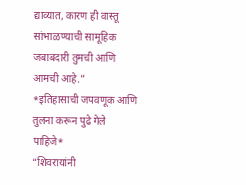द्याव्यात, कारण ही वास्तू सांभाळण्याची सामूहिक जबाबदारी तुमची आणि आमची आहे.”
*इतिहासाची जपवणूक आणि तुलना करून पुढे गेले पाहिजे*
“शिवरायांनी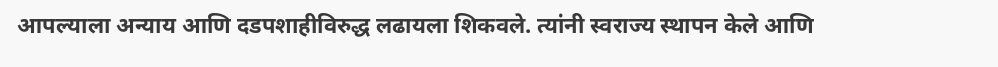आपल्याला अन्याय आणि दडपशाहीविरुद्ध लढायला शिकवले. त्यांनी स्वराज्य स्थापन केले आणि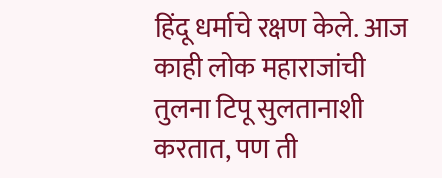हिंदू धर्माचे रक्षण केले. आज काही लोक महाराजांची तुलना टिपू सुलतानाशी करतात, पण ती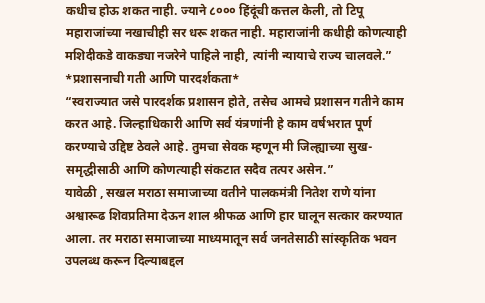कधीच होऊ शकत नाही. ज्याने ८००० हिंदूंची कत्तल केली, तो टिपू महाराजांच्या नखाचीही सर धरू शकत नाही. महाराजांनी कधीही कोणत्याही मशिदीकडे वाकड्या नजरेने पाहिले नाही, त्यांनी न्यायाचे राज्य चालवले.”
*प्रशासनाची गती आणि पारदर्शकता*
“स्वराज्यात जसे पारदर्शक प्रशासन होते, तसेच आमचे प्रशासन गतीने काम करत आहे. जिल्हाधिकारी आणि सर्व यंत्रणांनी हे काम वर्षभरात पूर्ण करण्याचे उद्दिष्ट ठेवले आहे. तुमचा सेवक म्हणून मी जिल्ह्याच्या सुख-समृद्धीसाठी आणि कोणत्याही संकटात सदैव तत्पर असेन.”
यावेळी , सखल मराठा समाजाच्या वतीने पालकमंत्री नितेश राणे यांना अश्वारूढ शिवप्रतिमा देऊन शाल श्रीफळ आणि हार घालून सत्कार करण्यात आला. तर मराठा समाजाच्या माध्यमातून सर्व जनतेसाठी सांस्कृतिक भवन उपलब्ध करून दिल्याबद्दल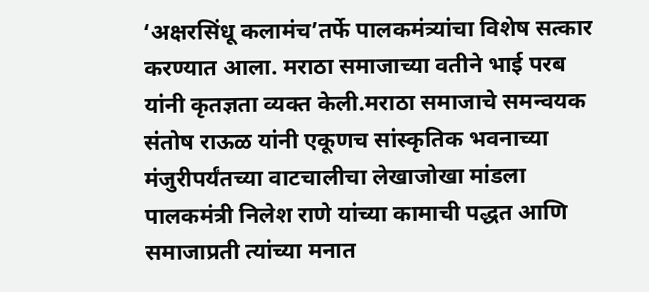‘अक्षरसिंधू कलामंच’तर्फे पालकमंत्र्यांचा विशेष सत्कार करण्यात आला. मराठा समाजाच्या वतीने भाई परब यांनी कृतज्ञता व्यक्त केली.मराठा समाजाचे समन्वयक संतोष राऊळ यांनी एकूणच सांस्कृतिक भवनाच्या मंजुरीपर्यंतच्या वाटचालीचा लेखाजोखा मांडला पालकमंत्री निलेश राणे यांच्या कामाची पद्धत आणि समाजाप्रती त्यांच्या मनात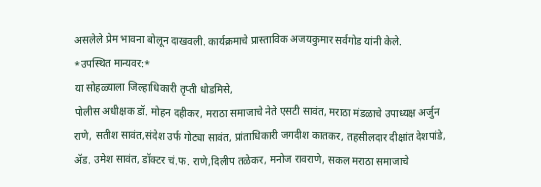असलेले प्रेम भावना बोलून दाखवली. कार्यक्रमाचे प्रास्ताविक अजयकुमार सर्वगोड यांनी केले.
*उपस्थित मान्यवर:*
या सोहळ्याला जिल्हाधिकारी तृप्ती धोडमिसे,
पोलीस अधीक्षक डॉ. मोहन दहीकर, मराठा समाजाचे नेते एसटी सावंत, मराठा मंडळाचे उपाध्यक्ष अर्जुन राणे, सतीश सावंत,संदेश उर्फ गोट्या सावंत, प्रांताधिकारी जगदीश कातकर, तहसीलदार दीक्षांत देशपांडे, ॲड. उमेश सावंत, डॉक्टर चं.फ. राणे,दिलीप तळेकर, मनोज रावराणे, सकल मराठा समाजाचे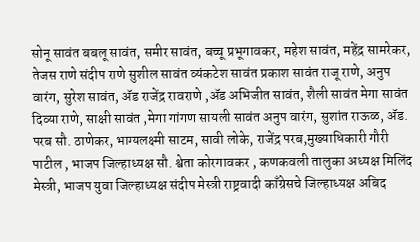सोनू सावंत बबलू सावंत, समीर सावंत, बच्चू प्रभूगावकर, महेश सावंत, महेंद्र सामरेकर, तेजस राणे संदीप राणे सुशील सावंत व्यंकटेश सावंत प्रकाश सावंत राजू राणे, अनुप वारंग, सुरेश सावंत, ॲड राजेंद्र रावराणे ,ॲड अभिजीत सावंत, शैली सावंत मेगा सावंत दिव्या राणे, साक्षी सावंत ,मेगा गांगण सायली सावंत अनुप वारंग, सुशांत राऊळ, ॲड. परब सौ. ठाणेकर, भाग्यलक्ष्मी साटम, सावी लोके, राजेंद्र परब,मुख्याधिकारी गौरी पाटील , भाजप जिल्हाध्यक्ष सौ. श्वेता कोरगावकर , कणकवली तालुका अध्यक्ष मिलिंद मेस्त्री, भाजप युवा जिल्हाध्यक्ष संदीप मेस्त्री राष्ट्रवादी काँग्रेसचे जिल्हाध्यक्ष अबिद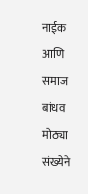नाईक आणि समाज बांधव मोठ्या संख्येने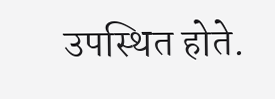उपस्थित होते.